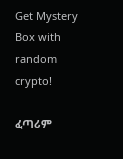Get Mystery Box with random crypto!

ፈጣሪም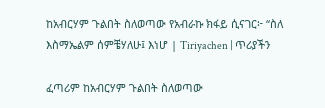ከአብርሃም ጉልበት ስለወጣው የአብራኩ ክፋይ ሲናገር፦ “ስለ እስማኤልም ሰምቼሃለሁ፤ እነሆ | Tiriyachen | ጥሪያችን

ፈጣሪም ከአብርሃም ጉልበት ስለወጣው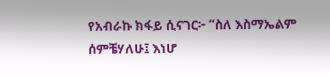የአብራኩ ክፋይ ሲናገር፦ “ስለ እስማኤልም ሰምቼሃለሁ፤ እነሆ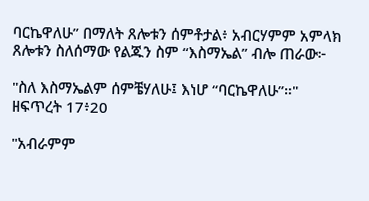ባርኬዋለሁ” በማለት ጸሎቱን ሰምቶታል፥ አብርሃምም አምላክ ጸሎቱን ስለሰማው የልጁን ስም “እስማኤል” ብሎ ጠራው፦

"ስለ እስማኤልም ሰምቼሃለሁ፤ እነሆ “ባርኬዋለሁ”።"
ዘፍጥረት 17፥20

"አብራምም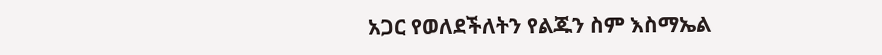አጋር የወለደችለትን የልጁን ስም እስማኤል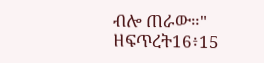ብሎ ጠራው።"
ዘፍጥረት16፥15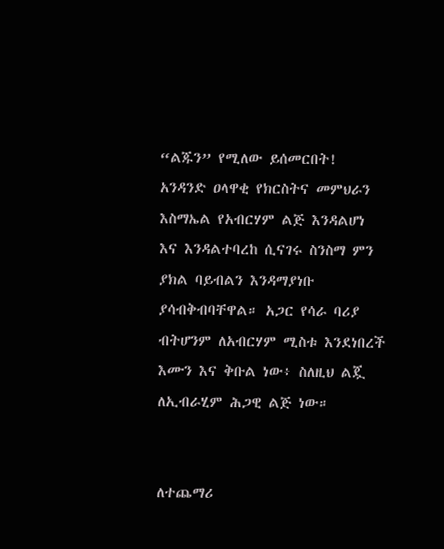“ልጁን” የሚለው ይሰመርበት! አንዳንድ ዐላዋቂ የክርስትና መምህራን እስማኤል የአብርሃም ልጅ እንዳልሆነ እና እንዳልተባረከ ሲናገሩ ስንስማ ምን ያክል ባይብልን እንዳማያነቡ ያሳብቅብባቸዋል። አጋር የሳራ ባሪያ ብትሆንም ለአብርሃም ሚስቱ እንደነበረች እሙን እና ቅቡል ነው፥ ስለዚህ ልጇ ለኢብራሂም ሕጋዊ ልጅ ነው።


ለተጨማሪ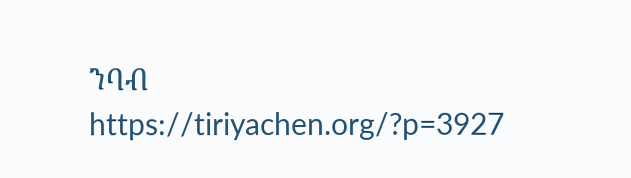ንባብ
https://tiriyachen.org/?p=3927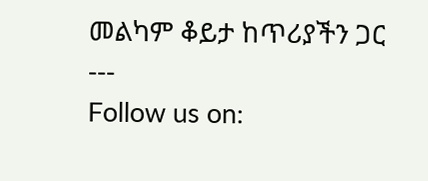መልካም ቆይታ ከጥሪያችን ጋር
‐‐‐
Follow us on: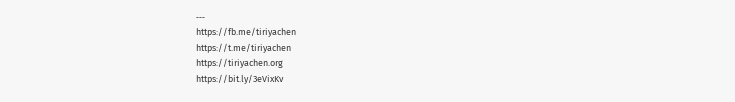‐‐‐
https://fb.me/tiriyachen
https://t.me/tiriyachen
https://tiriyachen.org
https://bit.ly/3eVixKv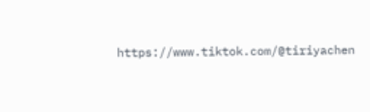https://www.tiktok.com/@tiriyachen